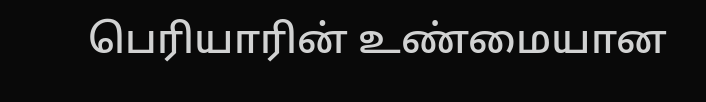பெரியாரின் உண்மையான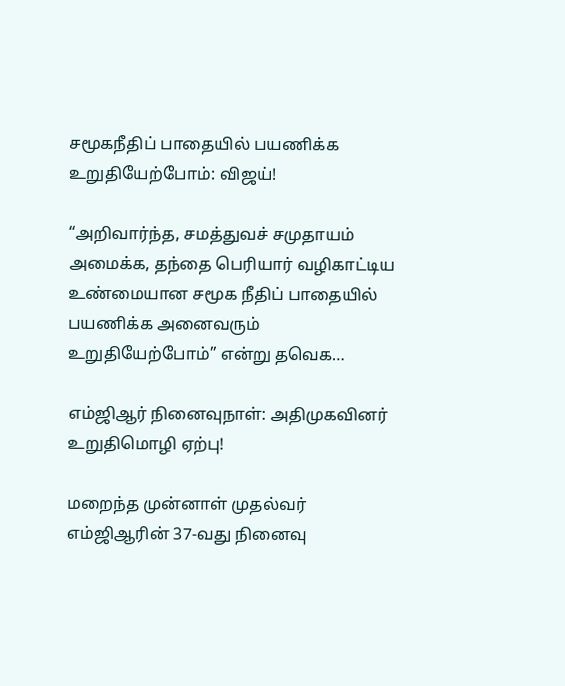சமூகநீதிப் பாதையில் பயணிக்க உறுதியேற்போம்: விஜய்!

“அறிவார்ந்த, சமத்துவச் சமுதாயம் அமைக்க, தந்தை பெரியார் வழிகாட்டிய உண்மையான சமூக நீதிப் பாதையில் பயணிக்க அனைவரும் உறுதியேற்போம்” என்று தவெக…

எம்ஜிஆர் நினைவுநாள்: அதிமுகவினர் உறுதிமொழி ஏற்பு!

மறைந்த முன்னாள் முதல்வர் எம்ஜிஆரின் 37-வது நினைவு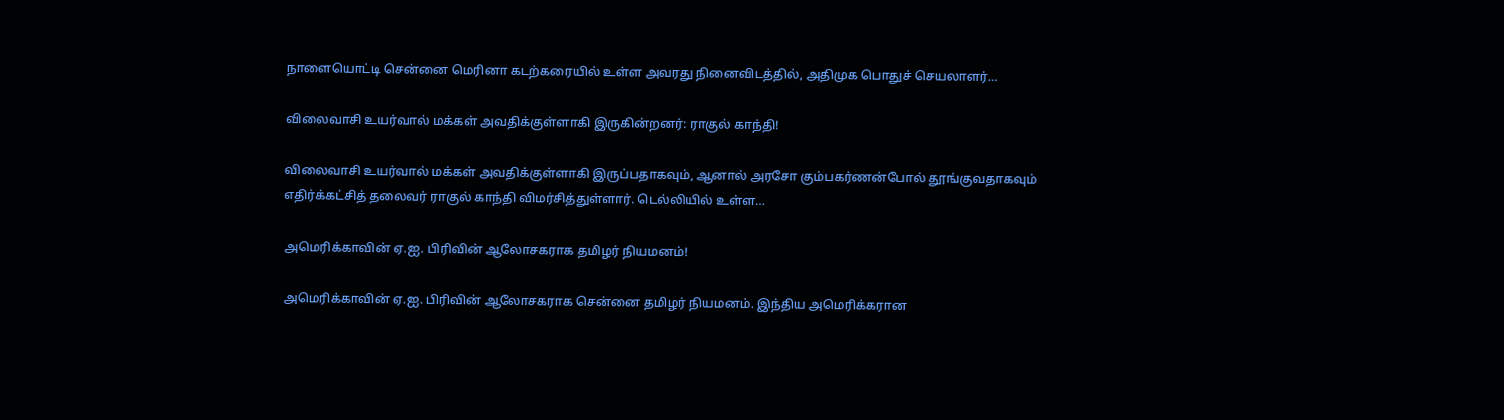நாளையொட்டி சென்னை மெரினா கடற்கரையில் உள்ள அவரது நினைவிடத்தில், அதிமுக பொதுச் செயலாளர்…

விலைவாசி உயர்வால் மக்கள் அவதிக்குள்ளாகி இருகின்றனர்: ராகுல் காந்தி!

விலைவாசி உயர்வால் மக்கள் அவதிக்குள்ளாகி இருப்பதாகவும், ஆனால் அரசோ கும்பகர்ணன்போல் தூங்குவதாகவும் எதிர்க்கட்சித் தலைவர் ராகுல் காந்தி விமர்சித்துள்ளார். டெல்லியில் உள்ள…

அமெரிக்காவின் ஏ.ஐ. பிரிவின் ஆலோசகராக தமிழர் நியமனம்!

அமெரிக்காவின் ஏ.ஐ. பிரிவின் ஆலோசகராக சென்னை தமிழர் நியமனம். இந்திய அமெரிக்கரான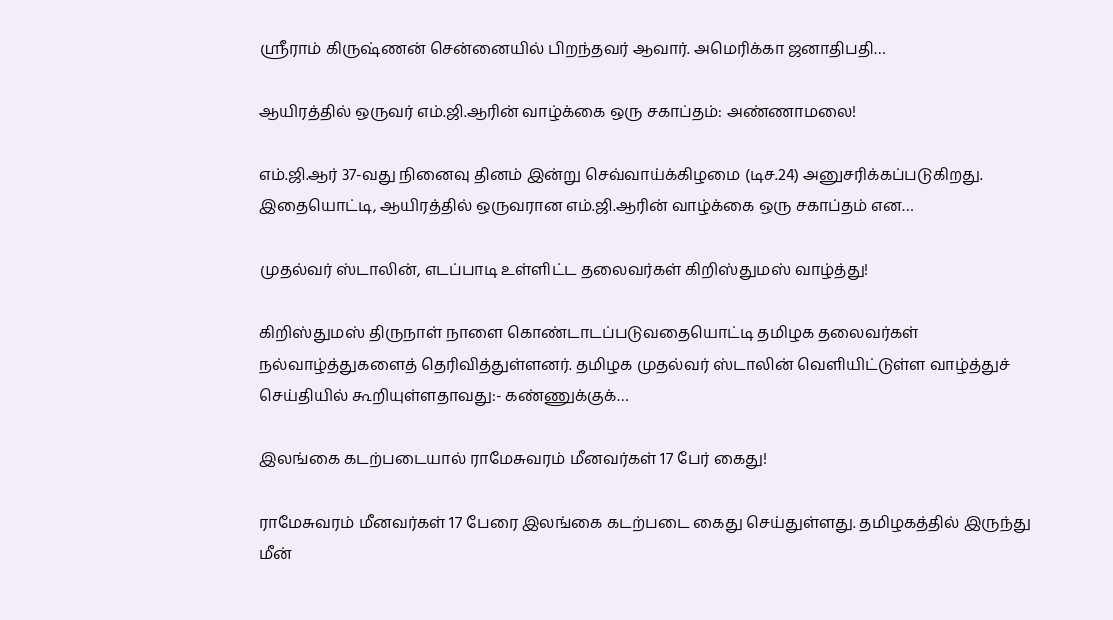ஸ்ரீராம் கிருஷ்ணன் சென்னையில் பிறந்தவர் ஆவார். அமெரிக்கா ஜனாதிபதி…

ஆயிரத்தில் ஒருவர் எம்.ஜி.ஆரின் வாழ்க்கை ஒரு சகாப்தம்: அண்ணாமலை!

எம்.ஜி.ஆர் 37-வது நினைவு தினம் இன்று செவ்வாய்க்கிழமை (டிச.24) அனுசரிக்கப்படுகிறது. இதையொட்டி, ஆயிரத்தில் ஒருவரான எம்.ஜி.ஆரின் வாழ்க்கை ஒரு சகாப்தம் என…

முதல்வர் ஸ்டாலின், எடப்பாடி உள்ளிட்ட தலைவர்கள் கிறிஸ்துமஸ் வாழ்த்து!

கிறிஸ்துமஸ் திருநாள் நாளை கொண்டாடப்படுவதையொட்டி தமிழக தலைவர்கள் நல்வாழ்த்துகளைத் தெரிவித்துள்ளனர். தமிழக முதல்வர் ஸ்டாலின் வெளியிட்டுள்ள வாழ்த்துச் செய்தியில் கூறியுள்ளதாவது:- கண்ணுக்குக்…

இலங்கை கடற்படையால் ராமேசுவரம் மீனவர்கள் 17 பேர் கைது!

ராமேசுவரம் மீனவர்கள் 17 பேரை இலங்கை கடற்படை கைது செய்துள்ளது. தமிழகத்தில் இருந்து மீன்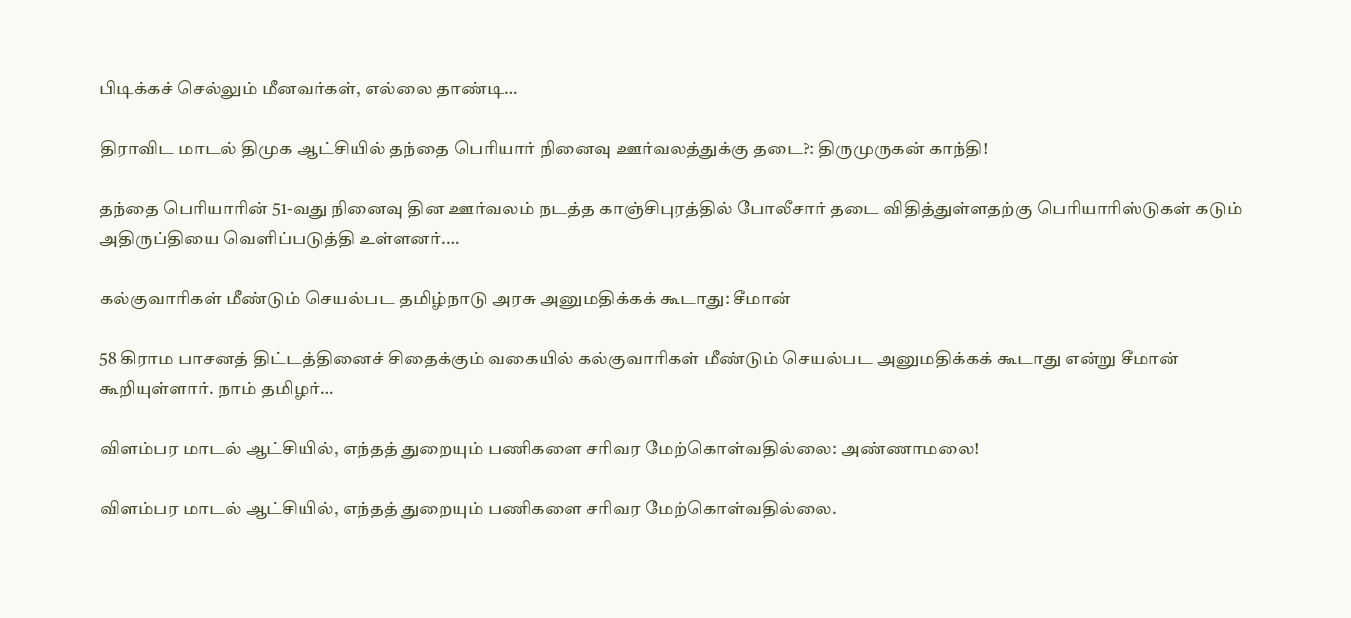பிடிக்கச் செல்லும் மீனவர்கள், எல்லை தாண்டி…

திராவிட மாடல் திமுக ஆட்சியில் தந்தை பெரியார் நினைவு ஊர்வலத்துக்கு தடை?: திருமுருகன் காந்தி!

தந்தை பெரியாரின் 51-வது நினைவு தின ஊர்வலம் நடத்த காஞ்சிபுரத்தில் போலீசார் தடை விதித்துள்ளதற்கு பெரியாரிஸ்டுகள் கடும் அதிருப்தியை வெளிப்படுத்தி உள்ளனர்.…

கல்குவாரிகள் மீண்டும் செயல்பட தமிழ்நாடு அரசு அனுமதிக்கக் கூடாது: சீமான்

58 கிராம பாசனத் திட்டத்தினைச் சிதைக்கும் வகையில் கல்குவாரிகள் மீண்டும் செயல்பட அனுமதிக்கக் கூடாது என்று சீமான் கூறியுள்ளார். நாம் தமிழர்…

விளம்பர மாடல் ஆட்சியில், எந்தத் துறையும் பணிகளை சரிவர மேற்கொள்வதில்லை: அண்ணாமலை!

விளம்பர மாடல் ஆட்சியில், எந்தத் துறையும் பணிகளை சரிவர மேற்கொள்வதில்லை.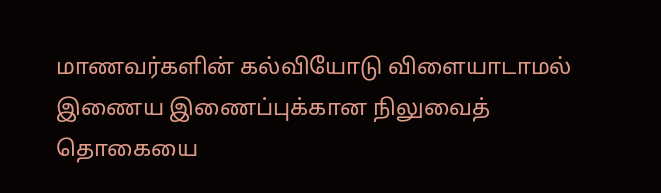மாணவர்களின் கல்வியோடு விளையாடாமல் இணைய இணைப்புக்கான நிலுவைத் தொகையை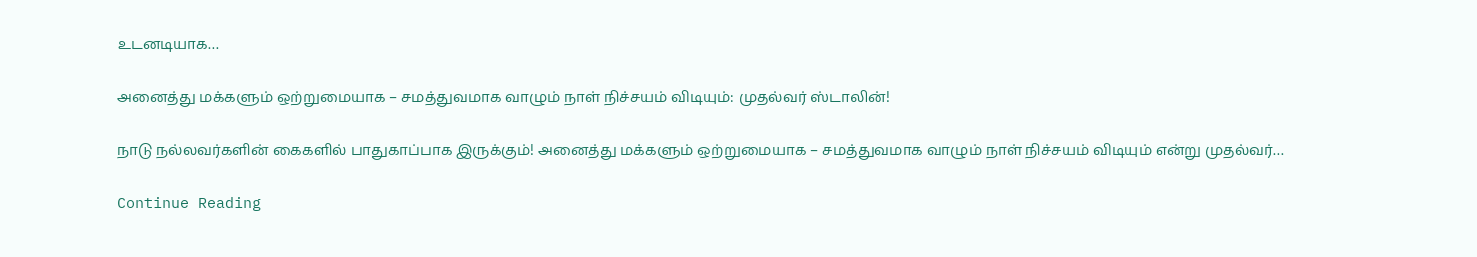உடனடியாக…

அனைத்து மக்களும் ஒற்றுமையாக – சமத்துவமாக வாழும் நாள் நிச்சயம் விடியும்: முதல்வர் ஸ்டாலின்!

நாடு நல்லவர்களின் கைகளில் பாதுகாப்பாக இருக்கும்! அனைத்து மக்களும் ஒற்றுமையாக – சமத்துவமாக வாழும் நாள் நிச்சயம் விடியும் என்று முதல்வர்…

Continue Reading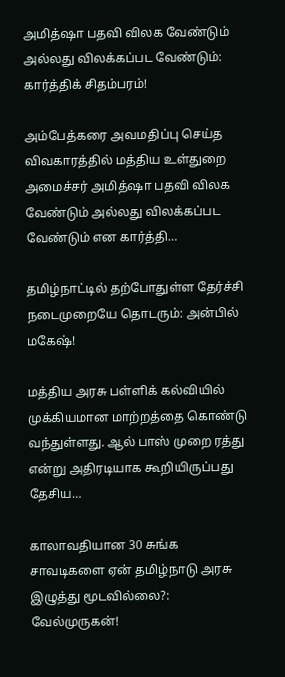அமித்ஷா பதவி விலக வேண்டும் அல்லது விலக்கப்பட வேண்டும்: கார்த்திக் சிதம்பரம்!

அம்பேத்கரை அவமதிப்பு செய்த விவகாரத்தில் மத்திய உள்துறை அமைச்சர் அமித்ஷா பதவி விலக வேண்டும் அல்லது விலக்கப்பட வேண்டும் என கார்த்தி…

தமிழ்நாட்டில் தற்போதுள்ள தேர்ச்சி நடைமுறையே தொடரும்: அன்பில் மகேஷ்!

மத்திய அரசு பள்ளிக் கல்வியில் முக்கியமான மாற்றத்தை கொண்டு வந்துள்ளது. ஆல் பாஸ் முறை ரத்து என்று அதிரடியாக கூறியிருப்பது தேசிய…

காலாவதியான 30 சுங்க சாவடிகளை ஏன் தமிழ்நாடு அரசு இழுத்து மூடவில்லை?: வேல்முருகன்!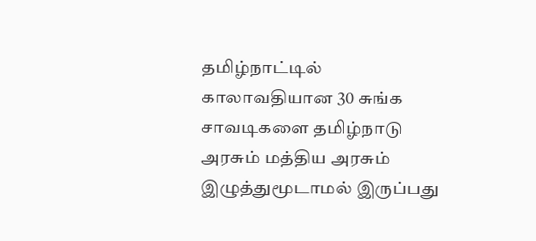தமிழ்நாட்டில் காலாவதியான 30 சுங்க சாவடிகளை தமிழ்நாடு அரசும் மத்திய அரசும் இழுத்துமூடாமல் இருப்பது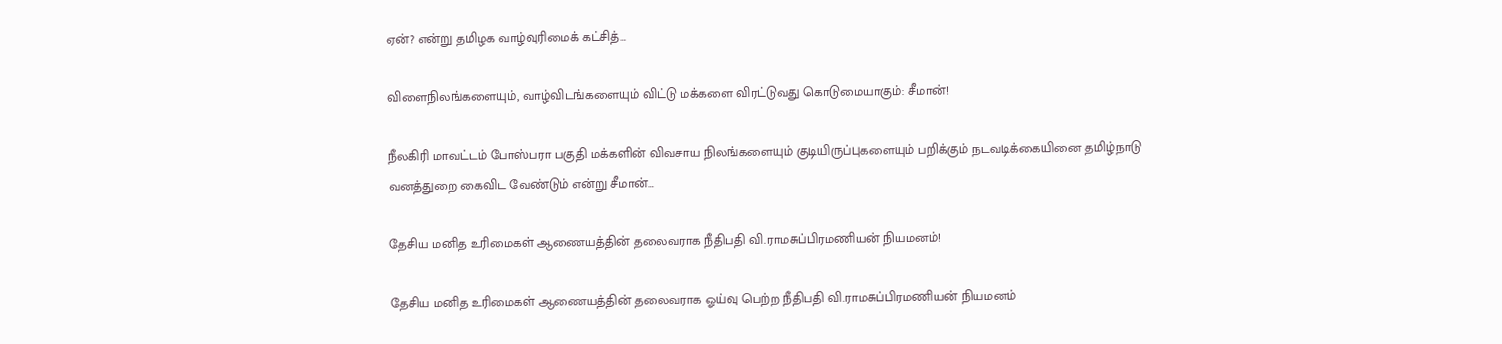ஏன்? என்று தமிழக வாழ்வுரிமைக் கட்சித்…

விளைநிலங்களையும், வாழ்விடங்களையும் விட்டு மக்களை விரட்டுவது கொடுமையாகும்: சீமான்!

நீலகிரி மாவட்டம் போஸ்பரா பகுதி மக்களின் விவசாய நிலங்களையும் குடியிருப்புகளையும் பறிக்கும் நடவடிக்கையினை தமிழ்நாடு வனத்துறை கைவிட வேண்டும் என்று சீமான்…

தேசிய மனித உரிமைகள் ஆணையத்தின் தலைவராக நீதிபதி வி.ராமசுப்பிரமணியன் நியமனம்!

தேசிய மனித உரிமைகள் ஆணையத்தின் தலைவராக ஓய்வு பெற்ற நீதிபதி வி.ராமசுப்பிரமணியன் நியமனம்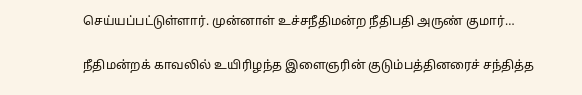செய்யப்பட்டுள்ளார். முன்னாள் உச்சநீதிமன்ற நீதிபதி அருண் குமார்…

நீதிமன்றக் காவலில் உயிரிழந்த இளைஞரின் குடும்பத்தினரைச் சந்தித்த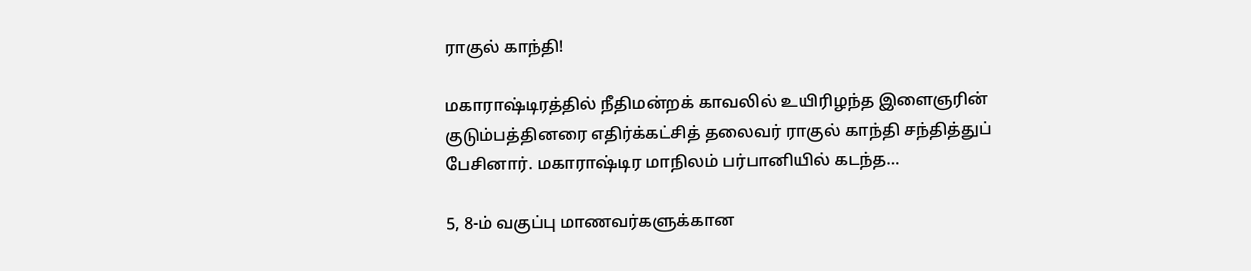ராகுல் காந்தி!

மகாராஷ்டிரத்தில் நீதிமன்றக் காவலில் உயிரிழந்த இளைஞரின் குடும்பத்தினரை எதிர்க்கட்சித் தலைவர் ராகுல் காந்தி சந்தித்துப் பேசினார். மகாராஷ்டிர மாநிலம் பர்பானியில் கடந்த…

5, 8-ம் வகுப்பு மாணவர்களுக்கான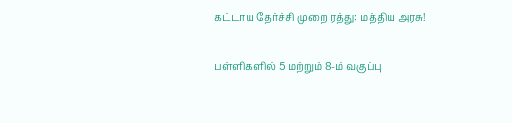கட்டாய தேர்ச்சி முறை ரத்து: மத்திய அரசு!

பள்ளிகளில் 5 மற்றும் 8-ம் வகுப்பு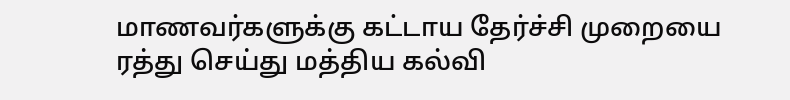மாணவர்களுக்கு கட்டாய தேர்ச்சி முறையை ரத்து செய்து மத்திய கல்வி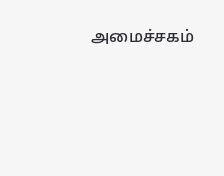அமைச்சகம்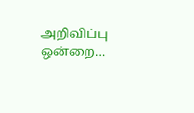அறிவிப்பு ஒன்றை…